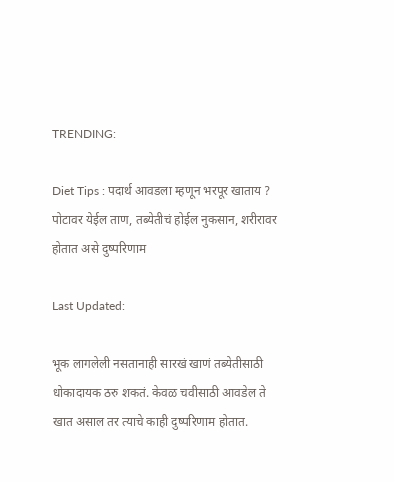TRENDING:

Diet Tips : पदार्थ आवडला म्हणून भरपूर खाताय ? पोटावर येईल ताण, तब्येतीचं होईल नुकसान, शरीरावर होतात असे दुष्परिणाम

Last Updated:

भूक लागलेली नसतानाही सारखं खाणं तब्येतीसाठी धोकादायक ठरु शकतं. केवळ चवीसाठी आवडेल ते खात असाल तर त्याचे काही दुष्परिणाम होतात.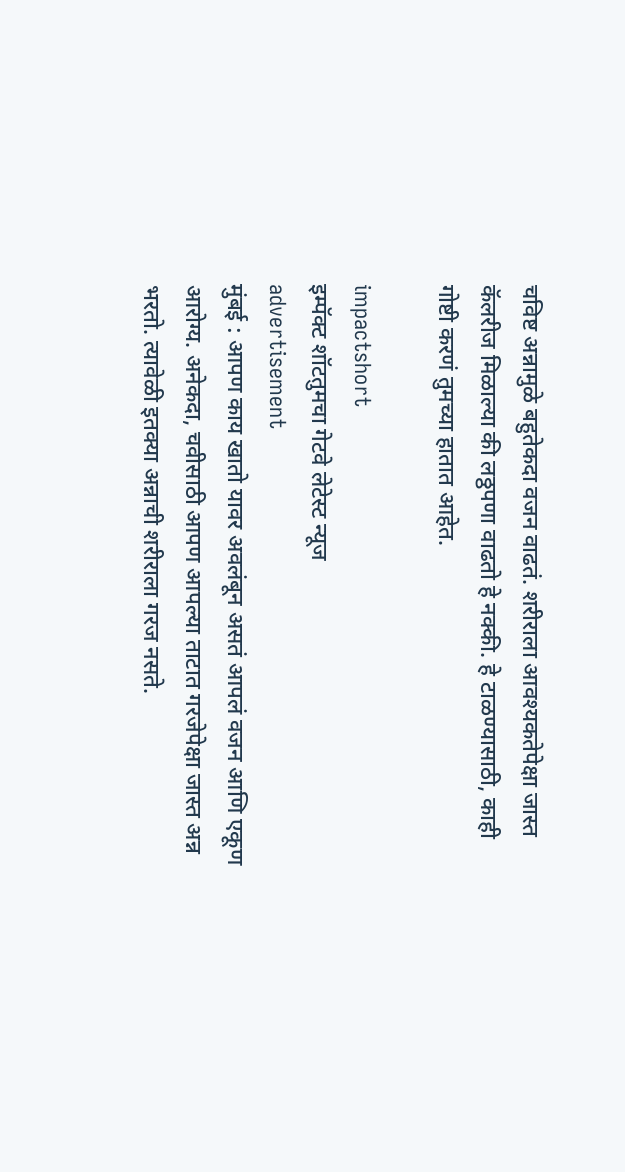चविष्ट अन्नामुळे बहुतेकदा वजन वाढतं. शरीराला आवश्यकतेपेक्षा जास्त कॅलरीज मिळाल्या की लठ्ठपणा वाढतो हे नक्की. हे टाळण्यासाठी, काही गोष्टी करणं तुमच्या हातात आहेत.

impactshort
इम्पॅक्ट शॉटतुमचा गेटवे लेटेस्ट न्यूज
advertisement
मुंबई : आपण काय खातो यावर अवलंबून असतं आपलं वजन आणि एकूण आरोग्य. अनेकदा, चवीसाठी आपण आपल्या ताटात गरजेपेक्षा जास्त अन्न भरतो. त्यावेळी इतक्या अन्नाची शरीराला गरज नसते.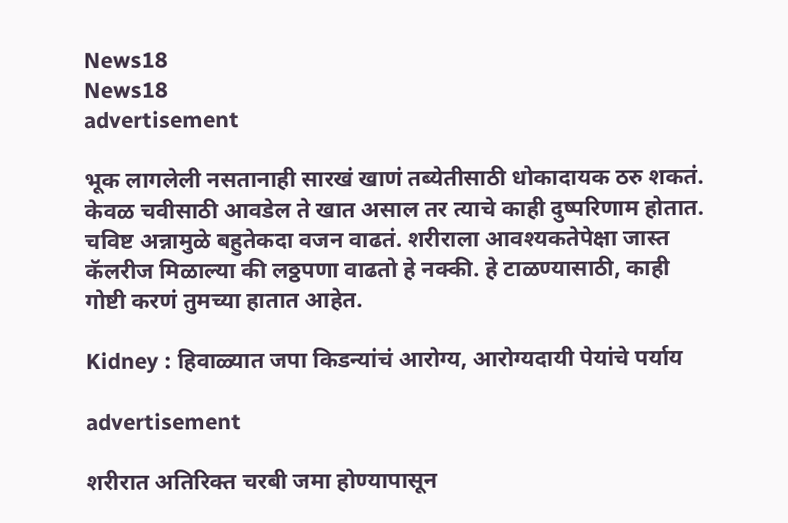News18
News18
advertisement

भूक लागलेली नसतानाही सारखं खाणं तब्येतीसाठी धोकादायक ठरु शकतं. केवळ चवीसाठी आवडेल ते खात असाल तर त्याचे काही दुष्परिणाम होतात. चविष्ट अन्नामुळे बहुतेकदा वजन वाढतं. शरीराला आवश्यकतेपेक्षा जास्त कॅलरीज मिळाल्या की लठ्ठपणा वाढतो हे नक्की. हे टाळण्यासाठी, काही गोष्टी करणं तुमच्या हातात आहेत.

Kidney : हिवाळ्यात जपा किडन्यांचं आरोग्य, आरोग्यदायी पेयांचे पर्याय

advertisement

शरीरात अतिरिक्त चरबी जमा होण्यापासून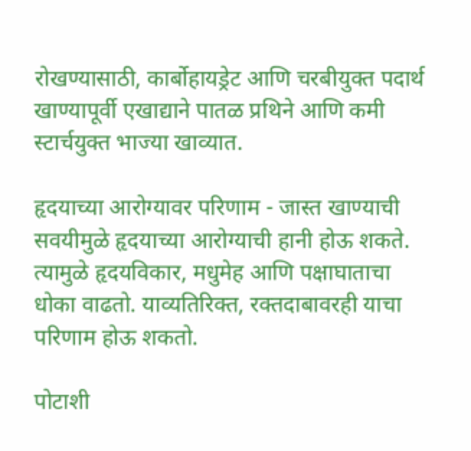रोखण्यासाठी, कार्बोहायड्रेट आणि चरबीयुक्त पदार्थ खाण्यापूर्वी एखाद्याने पातळ प्रथिने आणि कमी स्टार्चयुक्त भाज्या खाव्यात.

हृदयाच्या आरोग्यावर परिणाम - जास्त खाण्याची सवयीमुळे हृदयाच्या आरोग्याची हानी होऊ शकते. त्यामुळे हृदयविकार, मधुमेह आणि पक्षाघाताचा धोका वाढतो. याव्यतिरिक्त, रक्तदाबावरही याचा परिणाम होऊ शकतो.

पोटाशी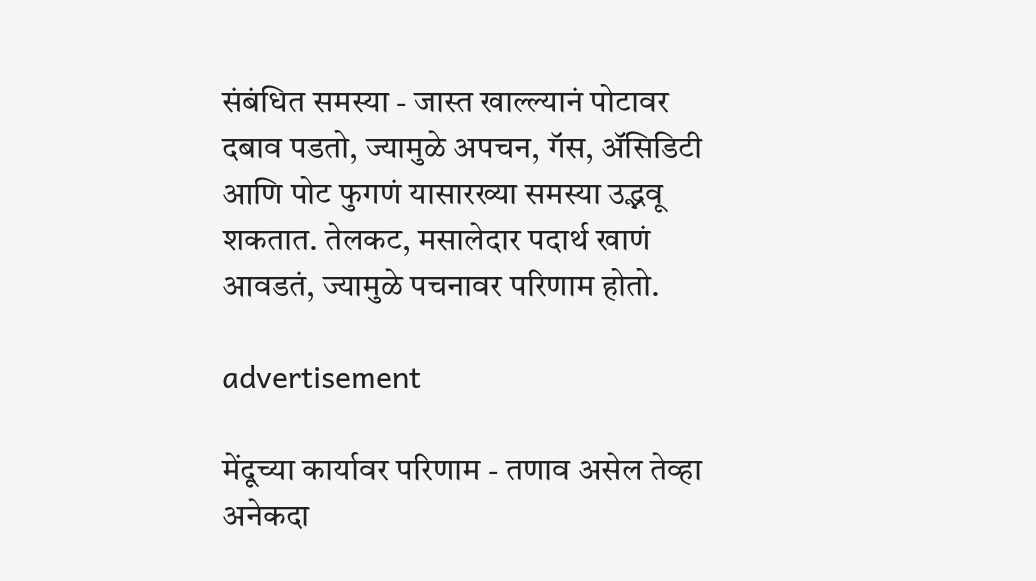संबंधित समस्या - जास्त खाल्ल्यानं पोटावर दबाव पडतो, ज्यामुळे अपचन, गॅस, ॲसिडिटी आणि पोट फुगणं यासारख्या समस्या उद्भवू शकतात. तेलकट, मसालेदार पदार्थ खाणं आवडतं, ज्यामुळे पचनावर परिणाम होतो.

advertisement

मेंदूच्या कार्यावर परिणाम - तणाव असेल तेव्हा अनेकदा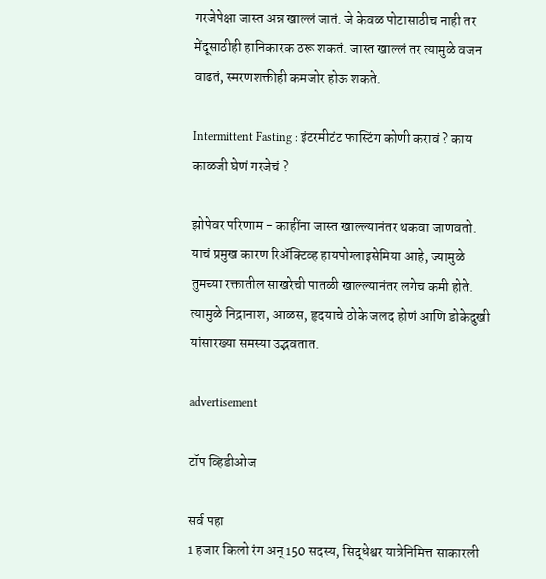गरजेपेक्षा जास्त अन्न खाल्लं जातं. जे केवळ पोटासाठीच नाही तर मेंदूसाठीही हानिकारक ठरू शकतं. जास्त खाल्लं तर त्यामुळे वजन वाढतं, स्मरणशक्तीही कमजोर होऊ शकते.

Intermittent Fasting : इंटरमीटंट फास्टिंग कोणी करावं ? काय काळजी घेणं गरजेचं ?

झोपेवर परिणाम - काहींना जास्त खाल्ल्यानंतर थकवा जाणवतो. याचं प्रमुख कारण रिॲक्टिव्ह हायपोग्लाइसेमिया आहे, ज्यामुळे तुमच्या रक्तातील साखरेची पातळी खाल्ल्यानंतर लगेच कमी होते. त्यामुळे निद्रानाश, आळस, हृदयाचे ठोके जलद होणं आणि डोकेदुखी यांसारख्या समस्या उद्भवतात.

advertisement

टॉप व्हिडीओज

सर्व पहा
1 हजार किलो रंग अन् 150 सदस्य, सिद्धेश्वर यात्रेनिमित्त साकारली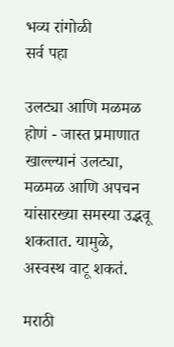भव्य रांगोळी
सर्व पहा

उलट्या आणि मळमळ होणं - जास्त प्रमाणात खाल्ल्यानं उलट्या, मळमळ आणि अपचन यांसारख्या समस्या उद्भवू शकतात. यामुळे, अस्वस्थ वाटू शकतं.

मराठी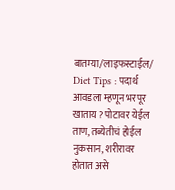बातम्या/लाइफस्टाईल/
Diet Tips : पदार्थ आवडला म्हणून भरपूर खाताय ? पोटावर येईल ताण, तब्येतीचं होईल नुकसान, शरीरावर होतात असे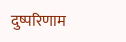दुष्परिणाम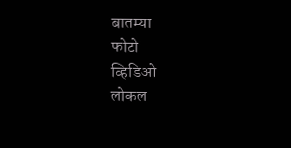बातम्या
फोटो
व्हिडिओ
लोकल